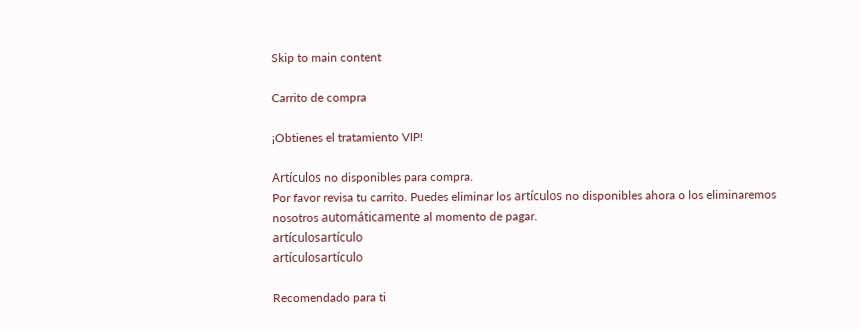Skip to main content

Carrito de compra

¡Obtienes el tratamiento VIP!

Artículos no disponibles para compra.
Por favor revisa tu carrito. Puedes eliminar los artículos no disponibles ahora o los eliminaremos nosotros automáticamente al momento de pagar.
artículosartículo
artículosartículo

Recomendado para ti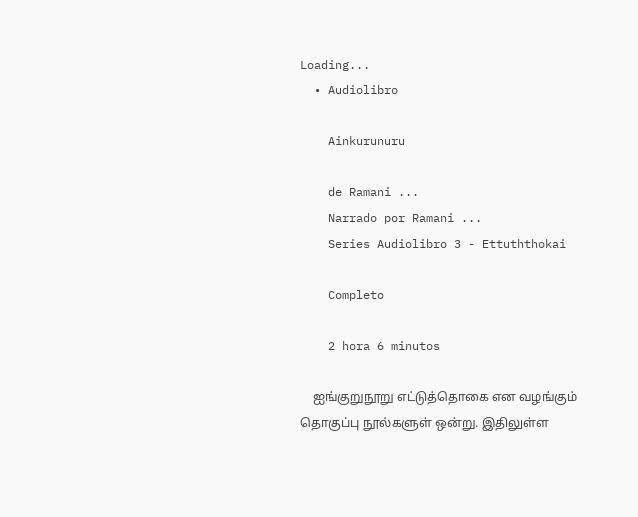Loading...
  • Audiolibro

    Ainkurunuru

    de Ramani ...
    Narrado por Ramani ...
    Series Audiolibro 3 - Ettuththokai

    Completo

    2 hora 6 minutos

    ஐங்குறுநூறு எட்டுத்தொகை என வழங்கும் தொகுப்பு நூல்களுள் ஒன்று. இதிலுள்ள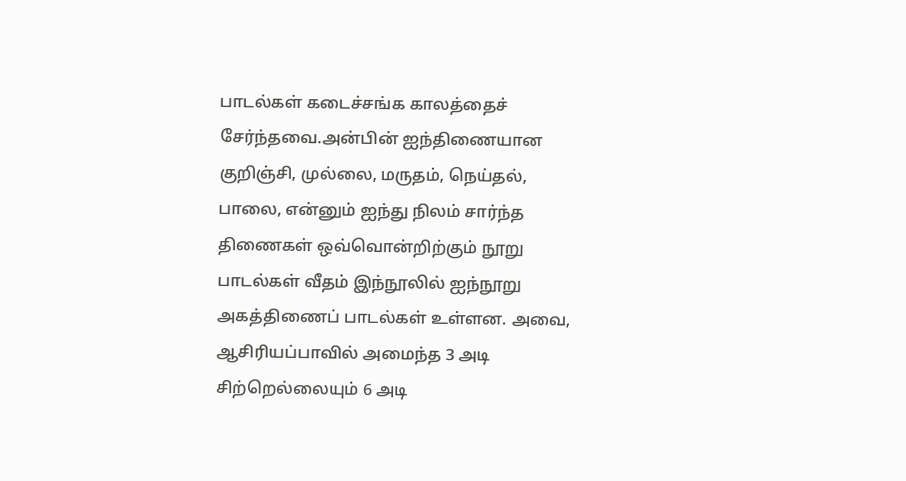பாடல்கள் கடைச்சங்க காலத்தைச் சேர்ந்தவை.அன்பின் ஐந்திணையான குறிஞ்சி, முல்லை, மருதம், நெய்தல், பாலை, என்னும் ஐந்து நிலம் சார்ந்த திணைகள் ஒவ்வொன்றிற்கும் நூறு பாடல்கள் வீதம் இந்நூலில் ஐந்நூறு அகத்திணைப் பாடல்கள் உள்ளன. அவை, ஆசிரியப்பாவில் அமைந்த 3 அடி சிற்றெல்லையும் 6 அடி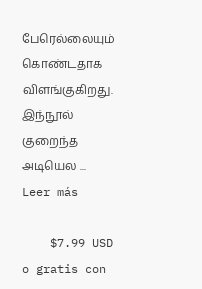பேரெல்லையும் கொண்டதாக விளங்குகிறது. இந்நூல் குறைந்த அடியெல ... Leer más

    $7.99 USD o gratis con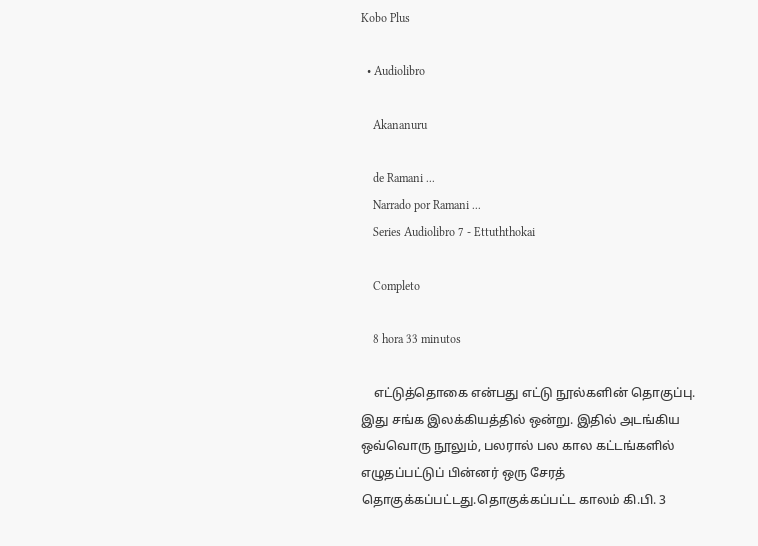Kobo Plus

  • Audiolibro

    Akananuru

    de Ramani ...
    Narrado por Ramani ...
    Series Audiolibro 7 - Ettuththokai

    Completo

    8 hora 33 minutos

    எட்டுத்தொகை என்பது எட்டு நூல்களின் தொகுப்பு. இது சங்க இலக்கியத்தில் ஒன்று. இதில் அடங்கிய ஒவ்வொரு நூலும், பலரால் பல கால கட்டங்களில் எழுதப்பட்டுப் பின்னர் ஒரு சேரத் தொகுக்கப்பட்டது.தொகுக்கப்பட்ட காலம் கி.பி. 3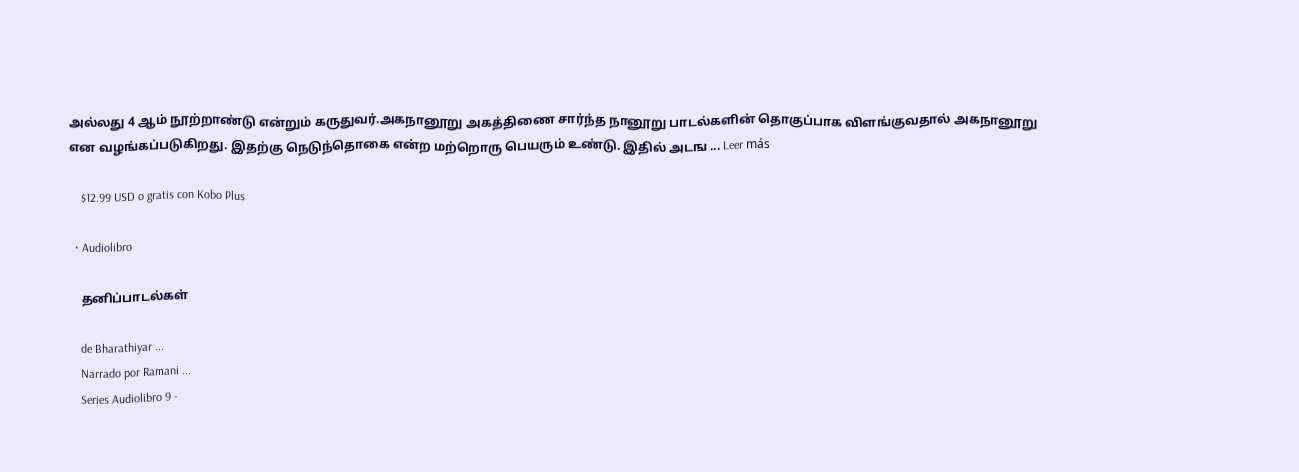அல்லது 4 ஆம் நூற்றாண்டு என்றும் கருதுவர்.அகநானூறு அகத்திணை சார்ந்த நானூறு பாடல்களின் தொகுப்பாக விளங்குவதால் அகநானூறு என வழங்கப்படுகிறது. இதற்கு நெடுந்தொகை என்ற மற்றொரு பெயரும் உண்டு. இதில் அடங ... Leer más

    $12.99 USD o gratis con Kobo Plus

  • Audiolibro

    தனிப்பாடல்கள்

    de Bharathiyar ...
    Narrado por Ramani ...
    Series Audiolibro 9 -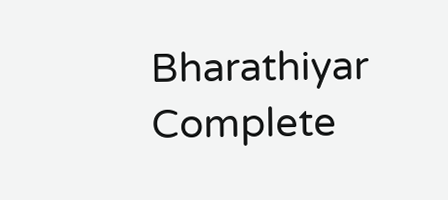Bharathiyar Complete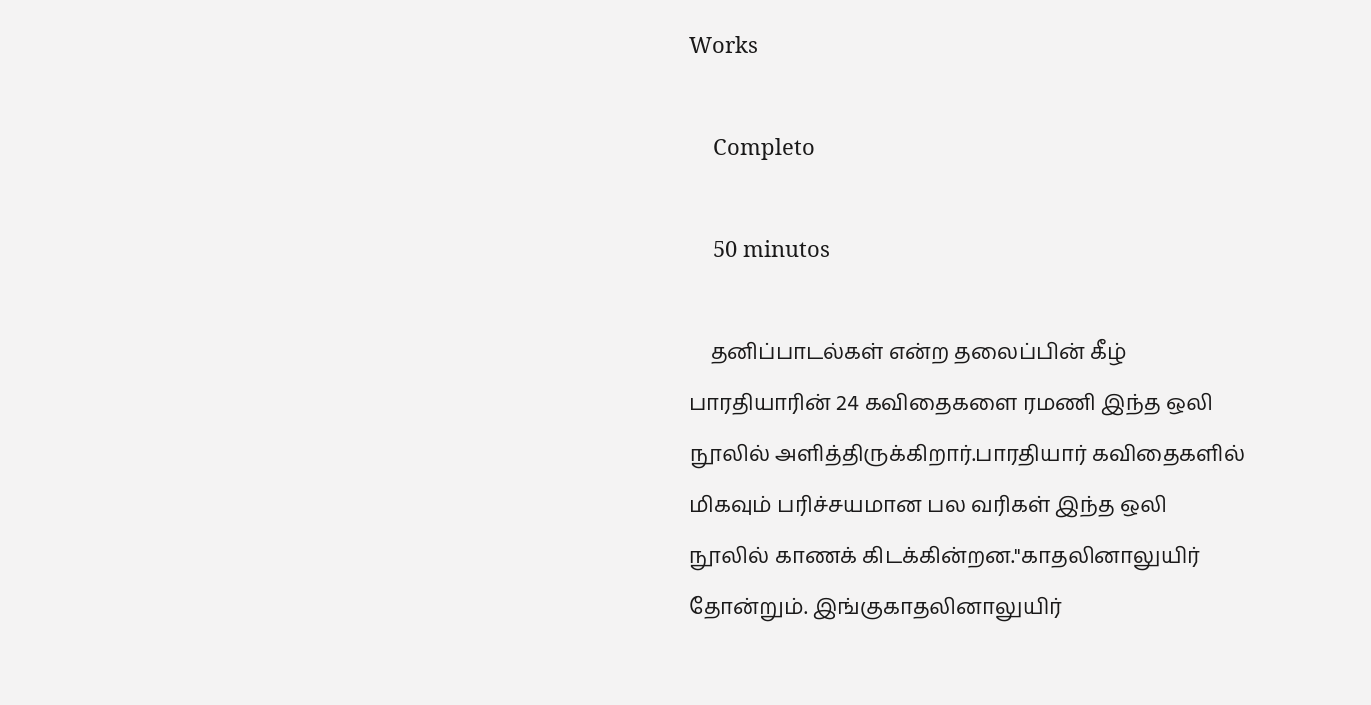Works

    Completo

    50 minutos

    தனிப்பாடல்கள் என்ற தலைப்பின் கீழ் பாரதியாரின் 24 கவிதைகளை ரமணி இந்த ஒலி நூலில் அளித்திருக்கிறார்.பாரதியார் கவிதைகளில் மிகவும் பரிச்சயமான பல வரிகள் இந்த ஒலி நூலில் காணக் கிடக்கின்றன."காதலினாலுயிர் தோன்றும். இங்குகாதலினாலுயிர்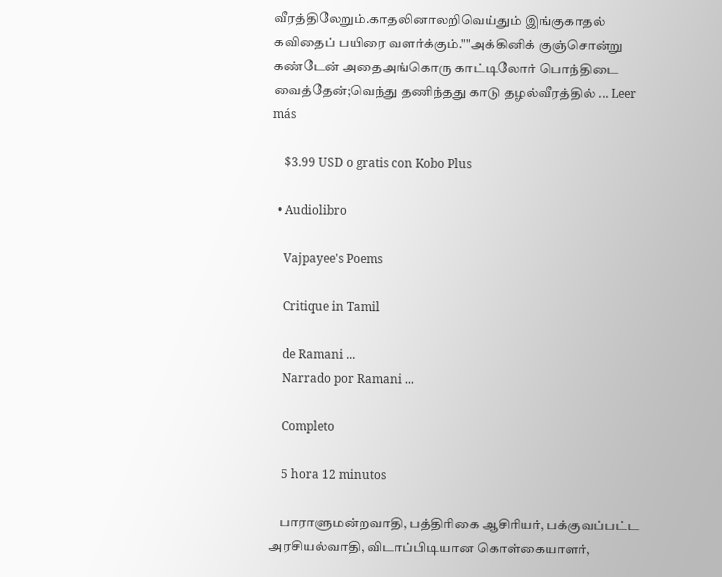வீரத்திலேறும்.காதலினாலறிவெய்தும் இங்குகாதல் கவிதைப் பயிரை வளர்க்கும்.""அக்கினிக் குஞ்சொன்று கண்டேன் அதைஅங்கொரு காட்டிலோர் பொந்திடை வைத்தேன்;வெந்து தணிந்தது காடு தழல்வீரத்தில் ... Leer más

    $3.99 USD o gratis con Kobo Plus

  • Audiolibro

    Vajpayee's Poems

    Critique in Tamil

    de Ramani ...
    Narrado por Ramani ...

    Completo

    5 hora 12 minutos

    பாராளுமன்றவாதி, பத்திரிகை ஆசிரியர், பக்குவப்பட்ட அரசியல்வாதி, விடாப்பிடியான கொள்கையாளர்,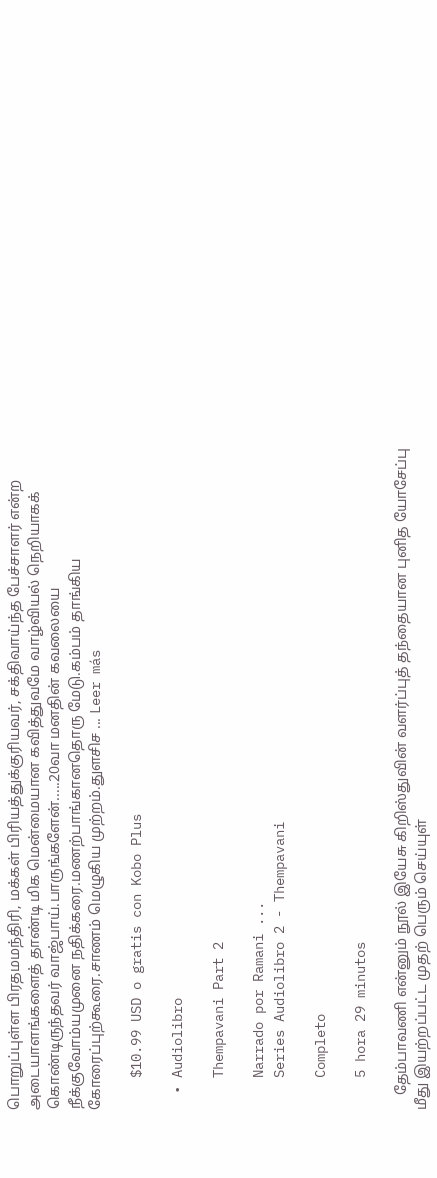பொறுப்புள்ள பிரதமமந்திரி, மக்கள் பிரியத்துக்குரியவர், சக்திவாய்ந்த பேச்சாளர் என்ற அடையாளங்களைத் தாண்டி மிக மென்மையான கவித்துவமே வாழ்வியல் நெறியாகக் கொண்டிருந்தவர் வாஜ்பாய்.பாருங்களேன்.....20வா மனதின் கவலையை நீக்குவோம்யமுனை நதிக்கரை.மணற்பாங்கானதொரு மேடு.கம்பம் தாங்கிய கோரைப்புற்கூரை.சாணம் மெழுகிய முற்றம்.துளசிச ... Leer más

    $10.99 USD o gratis con Kobo Plus

  • Audiolibro

    Thempavani Part 2

    Narrado por Ramani ...
    Series Audiolibro 2 - Thempavani

    Completo

    5 hora 29 minutos

    தேம்பாவணி என்னும் நூல் இயேசு கிறிஸ்துவின் வளர்ப்புத் தந்தையான புனித யோசேப்பு மீது இயற்றப்பட்ட முதற் பெரும் செய்யுள்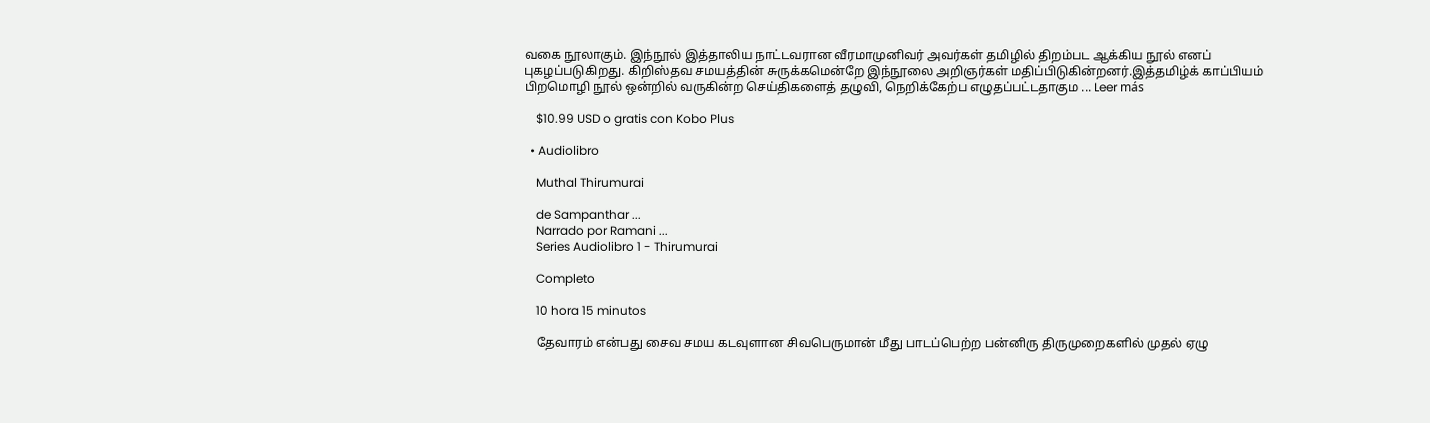வகை நூலாகும். இந்நூல் இத்தாலிய நாட்டவரான வீரமாமுனிவர் அவர்கள் தமிழில் திறம்பட ஆக்கிய நூல் எனப் புகழப்படுகிறது. கிறிஸ்தவ சமயத்தின் சுருக்கமென்றே இந்நூலை அறிஞர்கள் மதிப்பிடுகின்றனர்.இத்தமிழ்க் காப்பியம் பிறமொழி நூல் ஒன்றில் வருகின்ற செய்திகளைத் தழுவி, நெறிக்கேற்ப எழுதப்பட்டதாகும ... Leer más

    $10.99 USD o gratis con Kobo Plus

  • Audiolibro

    Muthal Thirumurai

    de Sampanthar ...
    Narrado por Ramani ...
    Series Audiolibro 1 - Thirumurai

    Completo

    10 hora 15 minutos

    தேவாரம் என்பது சைவ சமய கடவுளான சிவபெருமான் மீது பாடப்பெற்ற பன்னிரு திருமுறைகளில் முதல் ஏழு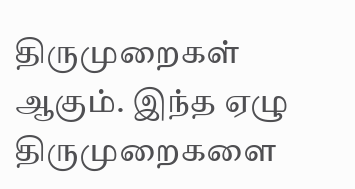திருமுறைகள் ஆகும். இந்த ஏழு திருமுறைகளை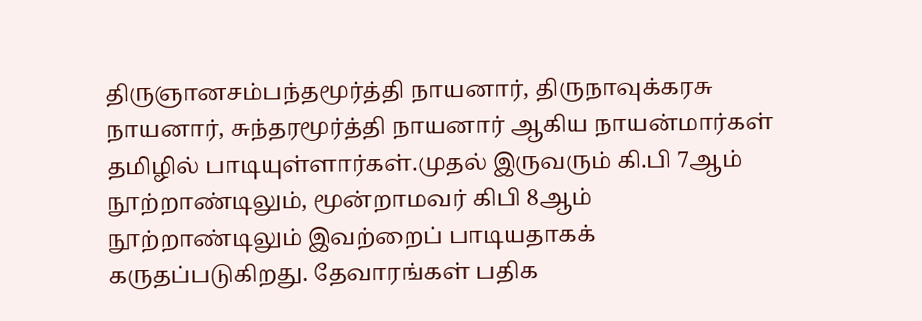திருஞானசம்பந்தமூர்த்தி நாயனார், திருநாவுக்கரசு நாயனார், சுந்தரமூர்த்தி நாயனார் ஆகிய நாயன்மார்கள் தமிழில் பாடியுள்ளார்கள்.முதல் இருவரும் கி.பி 7ஆம் நூற்றாண்டிலும், மூன்றாமவர் கிபி 8ஆம் நூற்றாண்டிலும் இவற்றைப் பாடியதாகக் கருதப்படுகிறது. தேவாரங்கள் பதிக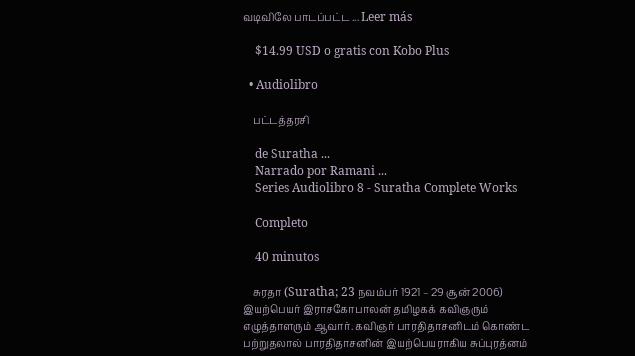வடிவிலே பாடப்பட்ட ... Leer más

    $14.99 USD o gratis con Kobo Plus

  • Audiolibro

    பட்டத்தரசி

    de Suratha ...
    Narrado por Ramani ...
    Series Audiolibro 8 - Suratha Complete Works

    Completo

    40 minutos

    சுரதா (Suratha; 23 நவம்பர் 1921 – 29 சூன் 2006) இயற்பெயர் இராசகோபாலன் தமிழகக் கவிஞரும் எழுத்தாளரும் ஆவார். கவிஞர் பாரதிதாசனிடம் கொண்ட பற்றுதலால் பாரதிதாசனின் இயற்பெயராகிய சுப்புரத்னம்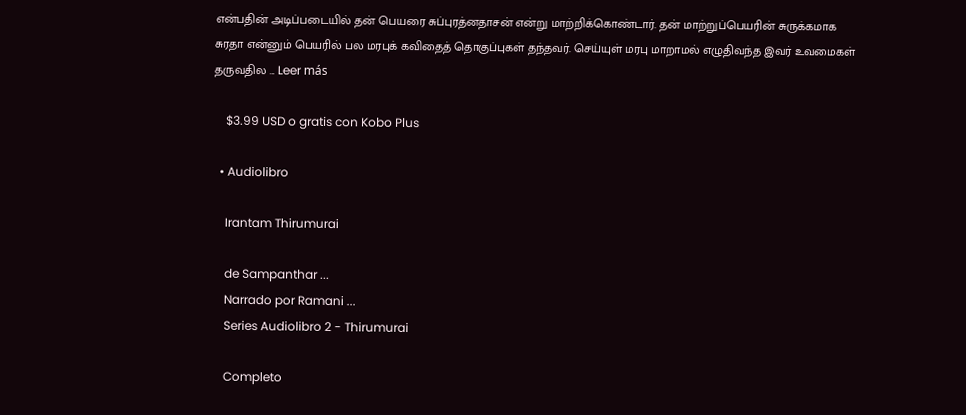என்பதின் அடிப்படையில் தன் பெயரை சுப்புரத்னதாசன் என்று மாற்றிக்கொண்டார். தன் மாற்றுப்பெயரின் சுருக்கமாக சுரதா என்னும் பெயரில் பல மரபுக் கவிதைத் தொகுப்புகள் தந்தவர். செய்யுள் மரபு மாறாமல் எழுதிவந்த இவர் உவமைகள் தருவதில ... Leer más

    $3.99 USD o gratis con Kobo Plus

  • Audiolibro

    Irantam Thirumurai

    de Sampanthar ...
    Narrado por Ramani ...
    Series Audiolibro 2 - Thirumurai

    Completo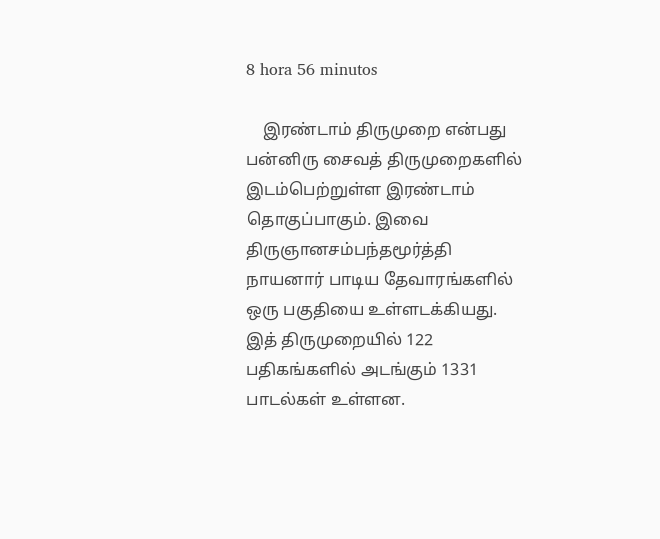8 hora 56 minutos

    இரண்டாம் திருமுறை என்பது பன்னிரு சைவத் திருமுறைகளில் இடம்பெற்றுள்ள இரண்டாம் தொகுப்பாகும். இவை திருஞானசம்பந்தமூர்த்தி நாயனார் பாடிய தேவாரங்களில் ஒரு பகுதியை உள்ளடக்கியது. இத் திருமுறையில் 122 பதிகங்களில் அடங்கும் 1331 பாடல்கள் உள்ளன.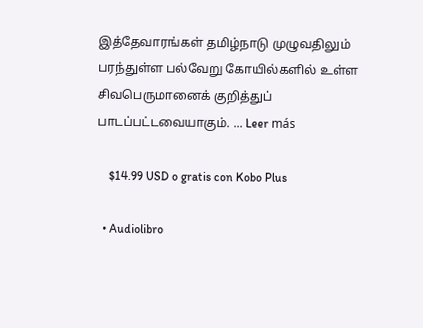இத்தேவாரங்கள் தமிழ்நாடு முழுவதிலும் பரந்துள்ள பல்வேறு கோயில்களில் உள்ள சிவபெருமானைக் குறித்துப் பாடப்பட்டவையாகும். ... Leer más

    $14.99 USD o gratis con Kobo Plus

  • Audiolibro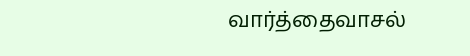வார்த்தைவாசல்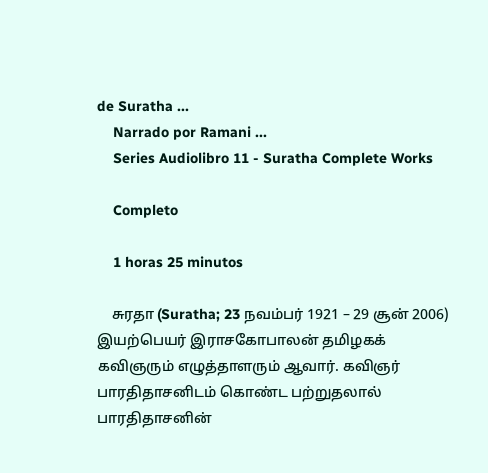de Suratha ...
    Narrado por Ramani ...
    Series Audiolibro 11 - Suratha Complete Works

    Completo

    1 horas 25 minutos

    சுரதா (Suratha; 23 நவம்பர் 1921 – 29 சூன் 2006) இயற்பெயர் இராசகோபாலன் தமிழகக் கவிஞரும் எழுத்தாளரும் ஆவார். கவிஞர் பாரதிதாசனிடம் கொண்ட பற்றுதலால் பாரதிதாசனின்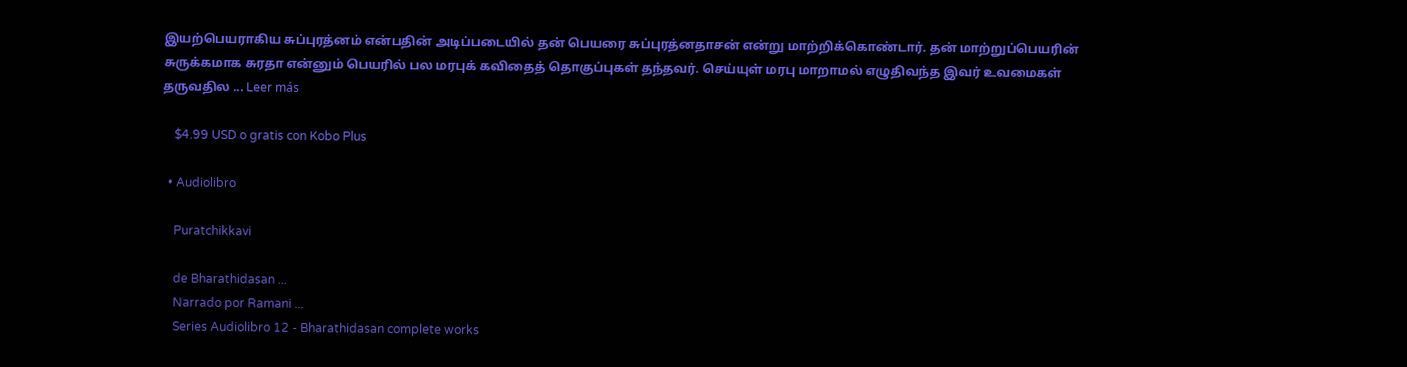இயற்பெயராகிய சுப்புரத்னம் என்பதின் அடிப்படையில் தன் பெயரை சுப்புரத்னதாசன் என்று மாற்றிக்கொண்டார். தன் மாற்றுப்பெயரின் சுருக்கமாக சுரதா என்னும் பெயரில் பல மரபுக் கவிதைத் தொகுப்புகள் தந்தவர். செய்யுள் மரபு மாறாமல் எழுதிவந்த இவர் உவமைகள் தருவதில ... Leer más

    $4.99 USD o gratis con Kobo Plus

  • Audiolibro

    Puratchikkavi

    de Bharathidasan ...
    Narrado por Ramani ...
    Series Audiolibro 12 - Bharathidasan complete works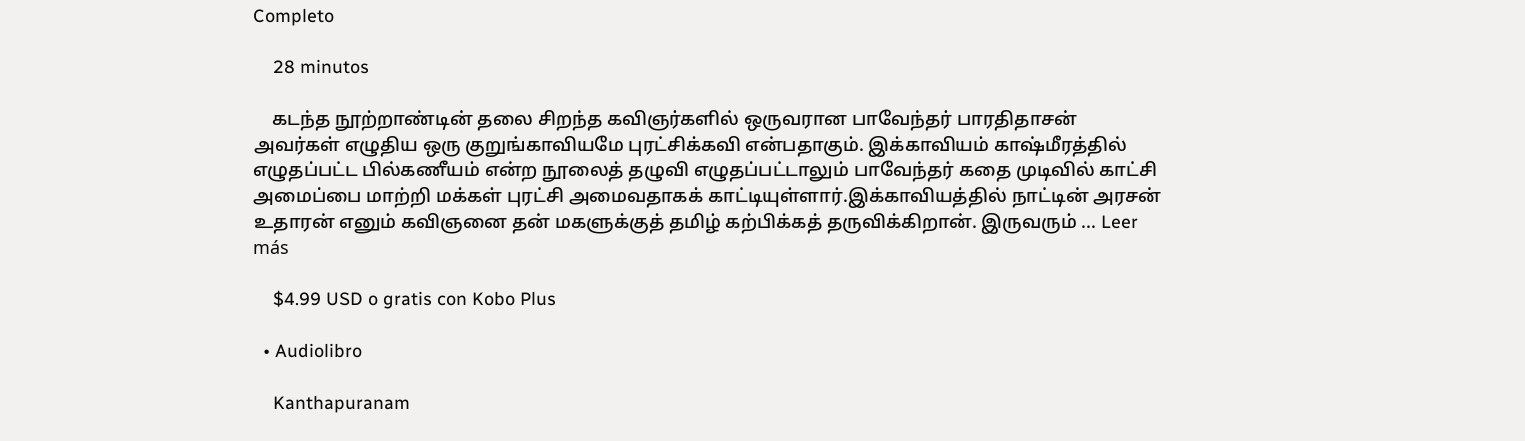Completo

    28 minutos

    கடந்த நூற்றாண்டின் தலை சிறந்த கவிஞர்களில் ஒருவரான பாவேந்தர் பாரதிதாசன் அவர்கள் எழுதிய ஒரு குறுங்காவியமே புரட்சிக்கவி என்பதாகும். இக்காவியம் காஷ்மீரத்தில் எழுதப்பட்ட பில்கணீயம் என்ற நூலைத் தழுவி எழுதப்பட்டாலும் பாவேந்தர் கதை முடிவில் காட்சி அமைப்பை மாற்றி மக்கள் புரட்சி அமைவதாகக் காட்டியுள்ளார்.இக்காவியத்தில் நாட்டின் அரசன் உதாரன் எனும் கவிஞனை தன் மகளுக்குத் தமிழ் கற்பிக்கத் தருவிக்கிறான். இருவரும் ... Leer más

    $4.99 USD o gratis con Kobo Plus

  • Audiolibro

    Kanthapuranam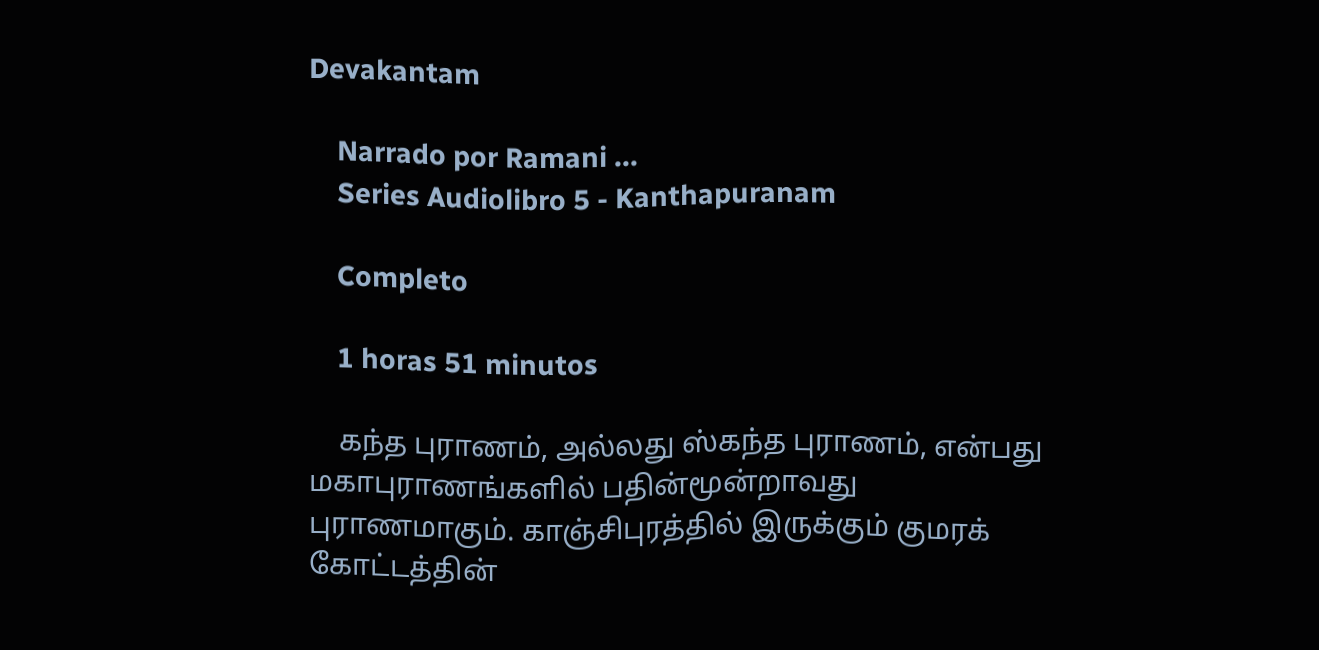Devakantam

    Narrado por Ramani ...
    Series Audiolibro 5 - Kanthapuranam

    Completo

    1 horas 51 minutos

    கந்த புராணம், அல்லது ஸ்கந்த புராணம், என்பது மகாபுராணங்களில் பதின்மூன்றாவது புராணமாகும். காஞ்சிபுரத்தில் இருக்கும் குமரக் கோட்டத்தின்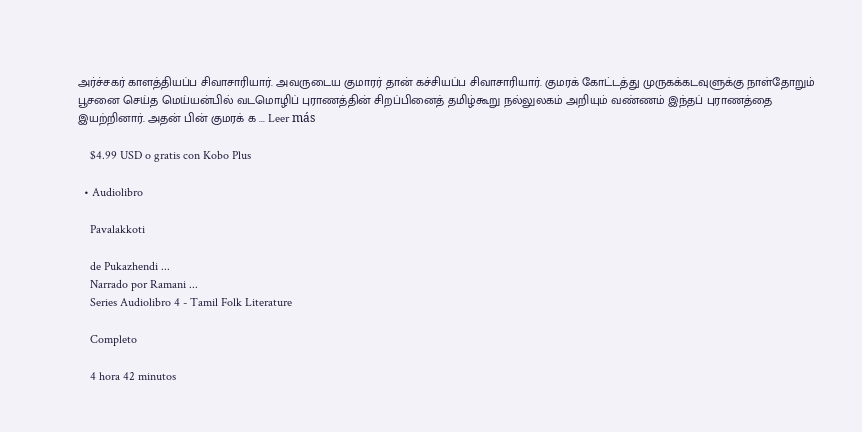அர்ச்சகர் காளத்தியப்ப சிவாசாரியார். அவருடைய குமாரர் தான் கச்சியப்ப சிவாசாரியார். குமரக் கோட்டத்து முருகக்கடவுளுக்கு நாள்தோறும் பூசனை செய்த மெய்யன்பில் வடமொழிப் புராணத்தின் சிறப்பினைத் தமிழ்கூறு நல்லுலகம் அறியும் வண்ணம் இந்தப் புராணத்தை இயற்றினார். அதன் பின் குமரக் க ... Leer más

    $4.99 USD o gratis con Kobo Plus

  • Audiolibro

    Pavalakkoti

    de Pukazhendi ...
    Narrado por Ramani ...
    Series Audiolibro 4 - Tamil Folk Literature

    Completo

    4 hora 42 minutos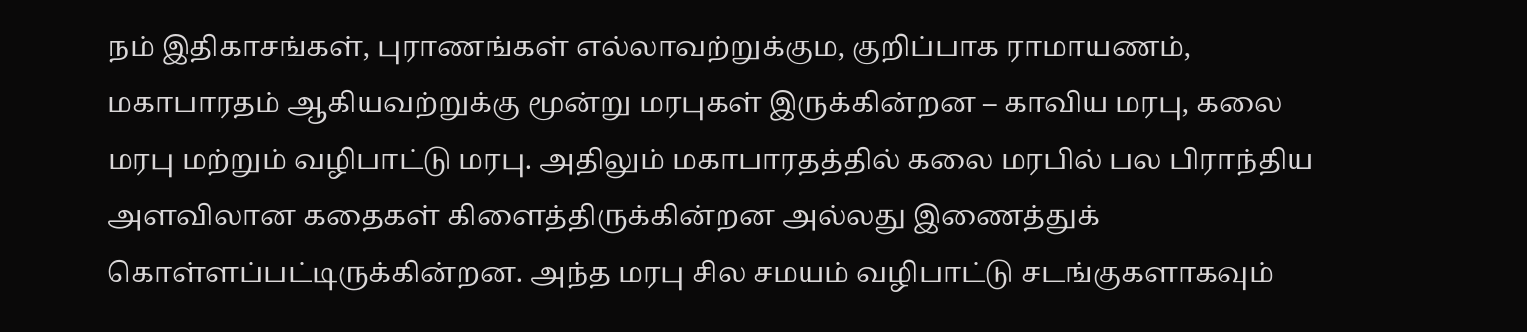நம் இதிகாசங்கள், புராணங்கள் எல்லாவற்றுக்கும, குறிப்பாக ராமாயணம், மகாபாரதம் ஆகியவற்றுக்கு மூன்று மரபுகள் இருக்கின்றன – காவிய மரபு, கலை மரபு மற்றும் வழிபாட்டு மரபு. அதிலும் மகாபாரதத்தில் கலை மரபில் பல பிராந்திய அளவிலான கதைகள் கிளைத்திருக்கின்றன அல்லது இணைத்துக் கொள்ளப்பட்டிருக்கின்றன. அந்த மரபு சில சமயம் வழிபாட்டு சடங்குகளாகவும்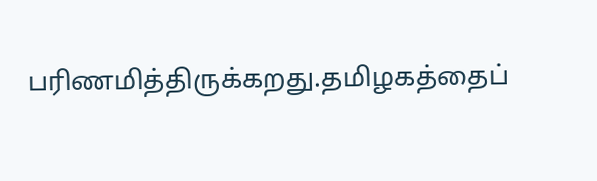பரிணமித்திருக்கறது.தமிழகத்தைப்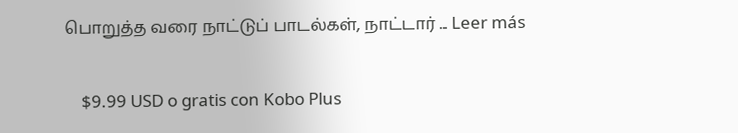பொறுத்த வரை நாட்டுப் பாடல்கள், நாட்டார் ... Leer más

    $9.99 USD o gratis con Kobo Plus